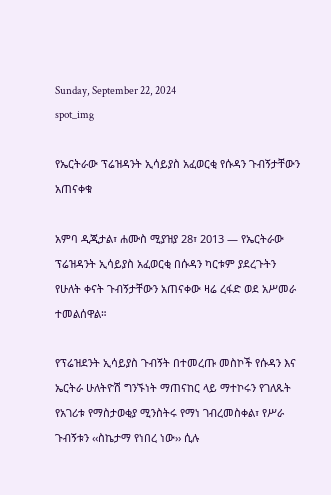Sunday, September 22, 2024
spot_img

የኤርትራው ፕሬዝዳንት ኢሳይያስ አፈወርቂ የሱዳን ጉብኝታቸውን አጠናቀቁ

አምባ ዲጂታል፣ ሐሙስ ሚያዝያ 28፣ 2013 ― የኤርትራው ፕሬዝዳንት ኢሳይያስ አፈወርቂ በሱዳን ካርቱም ያደረጉትን የሁለት ቀናት ጉብኝታቸውን አጠናቀው ዛሬ ረፋድ ወደ አሥመራ ተመልሰዋል።

የፕሬዝደንት ኢሳይያስ ጉብኝት በተመረጡ መስኮች የሱዳን እና ኤርትራ ሁለትዮሽ ግንኙነት ማጠናከር ላይ ማተኮሩን የገለጹት የአገሪቱ የማስታወቂያ ሚንስትሩ የማነ ገብረመስቀል፣ የሥራ ጉብኝቱን ‹‹ስኬታማ የነበረ ነው›› ሲሉ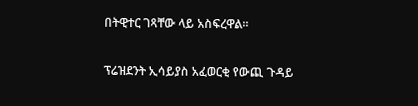በትዊተር ገጻቸው ላይ አስፍረዋል።

ፕሬዝደንት ኢሳይያስ አፈወርቂ የውጪ ጉዳይ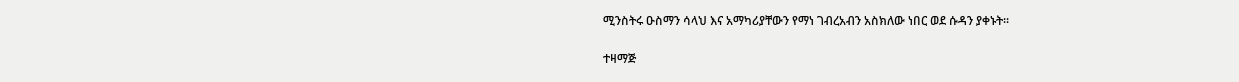ሚንስትሩ ዑስማን ሳላህ እና አማካሪያቸውን የማነ ገብረአብን አስክለው ነበር ወደ ሱዳን ያቀኑት፡፡

ተዛማጅ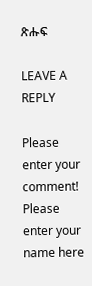ጽሑፍ

LEAVE A REPLY

Please enter your comment!
Please enter your name here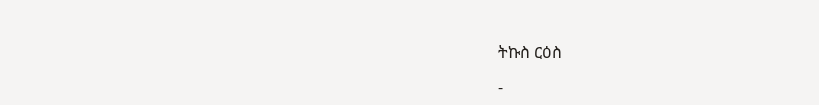ትኩስ ርዕስ

-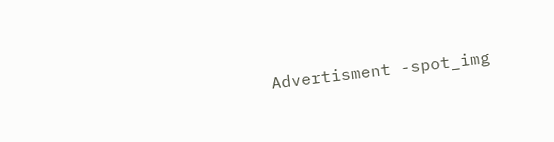Advertisment -spot_img